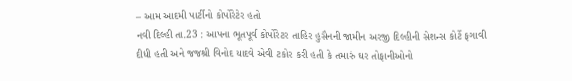– આમ આદમી પાર્ટીનો કોર્પોરેટેર હતો
નવી દિલ્હી તા.23 : આપના ભૂતપૂર્વ કોર્પોરેટર તાહિર હુસૈનની જામીન અરજી દિલ્હીની સેશન્સ કોર્ટે ફગાવી દીધી હતી અને જજશ્રી વિનોદ યાદવે એવી ટકોર કરી હતી કે તમારું ઘર તોફાનીઓનો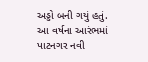અડ્ડો બની ગયું હતું.
આ વર્ષના આરંભમાં પાટનગર નવી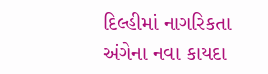દિલ્હીમાં નાગરિકતા અંગેના નવા કાયદા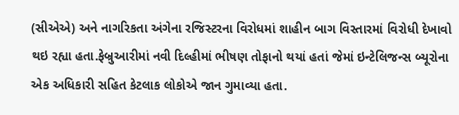(સીએએ) અને નાગરિકતા અંગેના રજિસ્ટરના વિરોધમાં શાહીન બાગ વિસ્તારમાં વિરોધી દેખાવો થઇ રહ્યા હતા.ફેબ્રુઆરીમાં નવી દિલ્હીમાં ભીષણ તોફાનો થયાં હતાં જેમાં ઇન્ટેલિજન્સ બ્યૂરોના એક અધિકારી સહિત કેટલાક લોકોએ જાન ગુમાવ્યા હતા.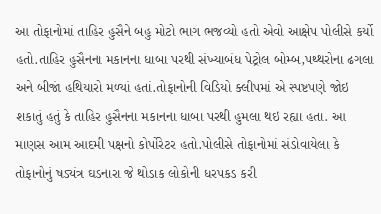આ તોફાનોમાં તાહિર હુસૈને બહુ મોટો ભાગ ભજવ્યો હતો એવો આક્ષેપ પોલીસે કર્યો હતો.તાહિર હુસૈનના મકાનના ધાબા પરથી સંખ્યાબંધ પેટ્રોલ બોમ્બ,પથ્થરોના ઢગલા અને બીજાં હથિયારો મળ્યાં હતાં.તોફાનોની વિડિયો ક્લીપમાં એ સ્પષ્ટપણે જોઇ શકાતું હતું કે તાહિર હુસૈનના મકાનના ધાબા પરથી હુમલા થઇ રહ્યા હતા. આ માણસ આમ આદમી પક્ષનો કોર્પોરેટર હતો.પોલીસે તોફાનોમાં સંડોવાયેલા કે તોફાનોનું ષડ્યંત્ર ઘડનારા જે થોડાક લોકોની ધરપકડ કરી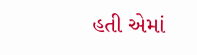હતી એમાં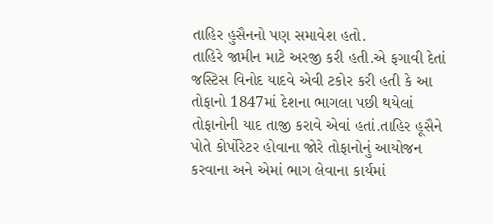તાહિર હુસૈનનો પણ સમાવેશ હતો.
તાહિરે જામીન માટે અરજી કરી હતી.એ ફગાવી દેતાં જસ્ટિસ વિનોદ યાદવે એવી ટકોર કરી હતી કે આ તોફાનો 1847માં દેશના ભાગલા પછી થયેલાં તોફાનોની યાદ તાજી કરાવે એવાં હતાં.તાહિર હૂસૈને પોતે કોર્પોરેટર હોવાના જોરે તોફાનોનું આયોજન કરવાના અને એમાં ભાગ લેવાના કાર્યમાં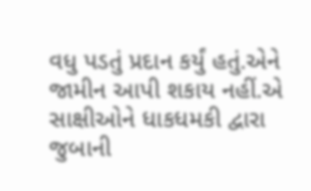વધુ પડતું પ્રદાન કર્યું હતું.એને જામીન આપી શકાય નહીં.એ સાક્ષીઓને ધાકધમકી દ્વારા જુબાની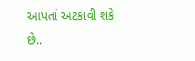આપતાં અટકાવી શકે છે..